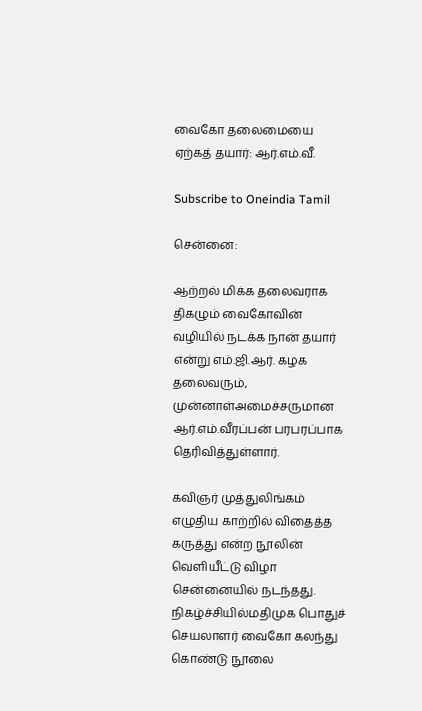வைகோ தலைமையை ஏற்கத் தயார்: ஆர்.எம்.வீ.

Subscribe to Oneindia Tamil

சென்னை:

ஆற்றல் மிக்க தலைவராக திகழும் வைகோவின் வழியில் நடக்க நான் தயார் என்று எம்.ஜி.ஆர். கழக தலைவரும், முன்னாள்அமைச்சருமான ஆர்.எம்.வீரப்பன் பரபரப்பாக தெரிவித்துள்ளார்.

கவிஞர் முத்துலிங்கம் எழுதிய காற்றில் விதைத்த கருத்து என்ற நூலின் வெளியீட்டு விழா சென்னையில் நடந்தது. நிகழ்ச்சியில்மதிமுக பொதுச் செயலாளர் வைகோ கலந்து கொண்டு நூலை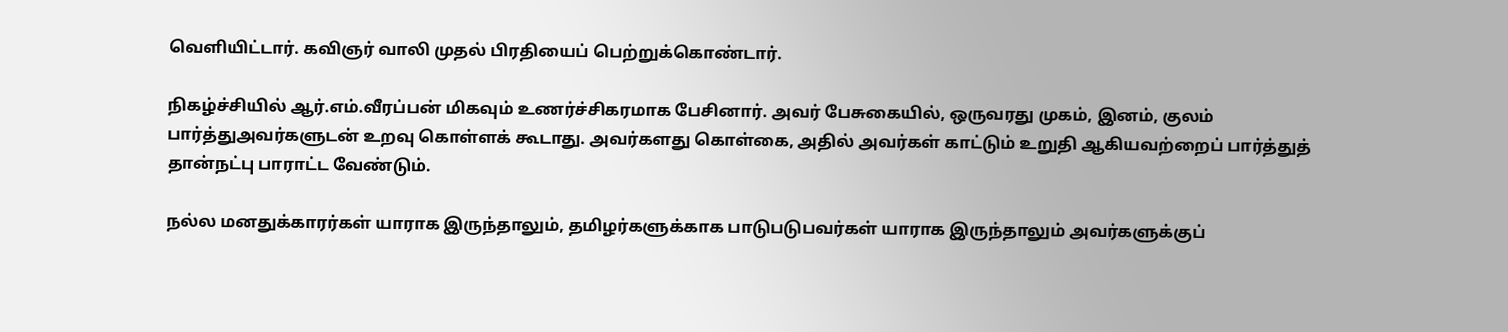வெளியிட்டார். கவிஞர் வாலி முதல் பிரதியைப் பெற்றுக்கொண்டார்.

நிகழ்ச்சியில் ஆர்.எம்.வீரப்பன் மிகவும் உணர்ச்சிகரமாக பேசினார். அவர் பேசுகையில், ஒருவரது முகம், இனம், குலம் பார்த்துஅவர்களுடன் உறவு கொள்ளக் கூடாது. அவர்களது கொள்கை, அதில் அவர்கள் காட்டும் உறுதி ஆகியவற்றைப் பார்த்துத் தான்நட்பு பாராட்ட வேண்டும்.

நல்ல மனதுக்காரர்கள் யாராக இருந்தாலும், தமிழர்களுக்காக பாடுபடுபவர்கள் யாராக இருந்தாலும் அவர்களுக்குப்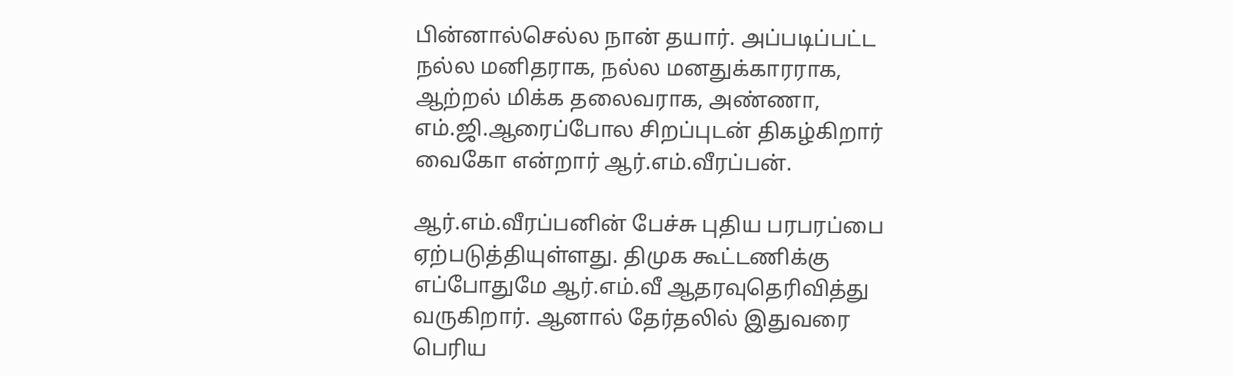பின்னால்செல்ல நான் தயார். அப்படிப்பட்ட நல்ல மனிதராக, நல்ல மனதுக்காரராக, ஆற்றல் மிக்க தலைவராக, அண்ணா, எம்.ஜி.ஆரைப்போல சிறப்புடன் திகழ்கிறார் வைகோ என்றார் ஆர்.எம்.வீரப்பன்.

ஆர்.எம்.வீரப்பனின் பேச்சு புதிய பரபரப்பை ஏற்படுத்தியுள்ளது. திமுக கூட்டணிக்கு எப்போதுமே ஆர்.எம்.வீ ஆதரவுதெரிவித்து வருகிறார். ஆனால் தேர்தலில் இதுவரை பெரிய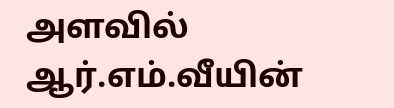அளவில் ஆர்.எம்.வீயின்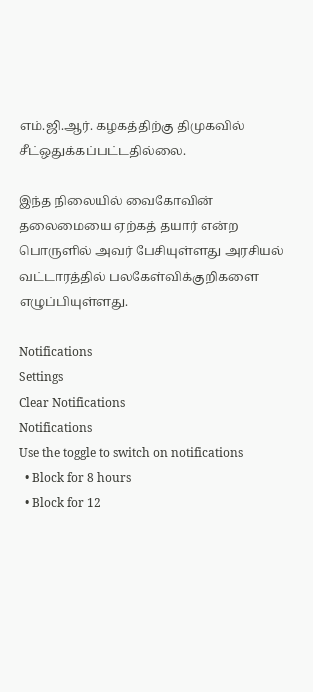எம்.ஜி.ஆர். கழகத்திற்கு திமுகவில் சீட்ஒதுக்கப்பட்டதில்லை.

இந்த நிலையில் வைகோவின் தலைமையை ஏற்கத் தயார் என்ற பொருளில் அவர் பேசியுள்ளது அரசியல் வட்டாரத்தில் பலகேள்விக்குறிகளை எழுப்பியுள்ளது.

Notifications
Settings
Clear Notifications
Notifications
Use the toggle to switch on notifications
  • Block for 8 hours
  • Block for 12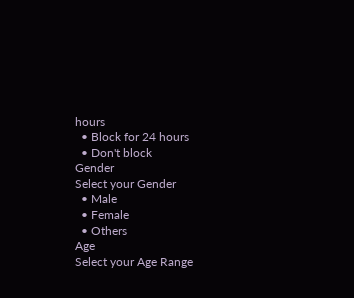hours
  • Block for 24 hours
  • Don't block
Gender
Select your Gender
  • Male
  • Female
  • Others
Age
Select your Age Range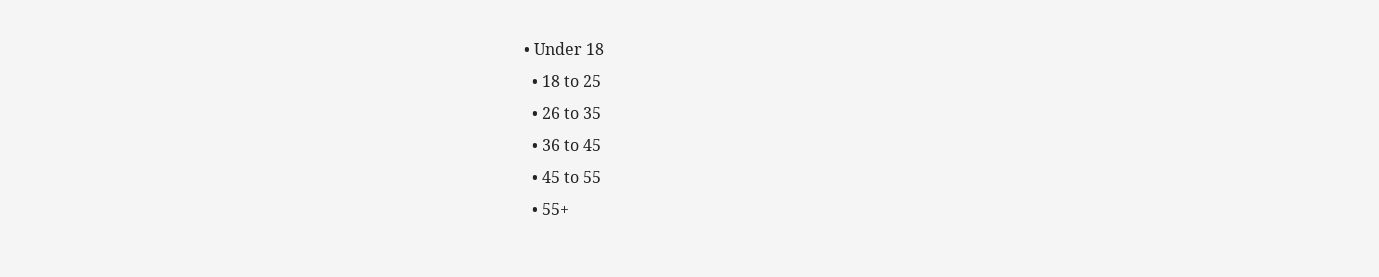• Under 18
  • 18 to 25
  • 26 to 35
  • 36 to 45
  • 45 to 55
  • 55+